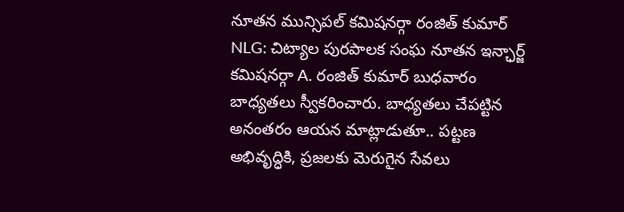నూతన మున్సిపల్ కమిషనర్గా రంజిత్ కుమార్
NLG: చిట్యాల పురపాలక సంఘ నూతన ఇన్ఛార్జ్ కమిషనర్గా A. రంజిత్ కుమార్ బుధవారం బాధ్యతలు స్వీకరించారు. బాధ్యతలు చేపట్టిన అనంతరం ఆయన మాట్లాడుతూ.. పట్టణ అభివృద్ధికి, ప్రజలకు మెరుగైన సేవలు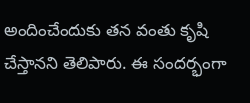అందించేందుకు తన వంతు కృషి చేస్తానని తెలిపారు. ఈ సందర్భంగా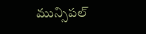మున్సిపల్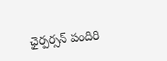ఛైర్పర్సన్ పందిరి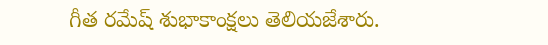గీత రమేష్ శుభాకాంక్షలు తెలియజేశారు.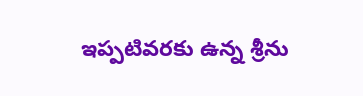ఇప్పటివరకు ఉన్న శ్రీను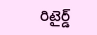రిటైర్డ్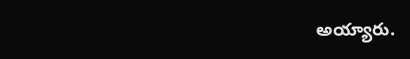అయ్యారు.